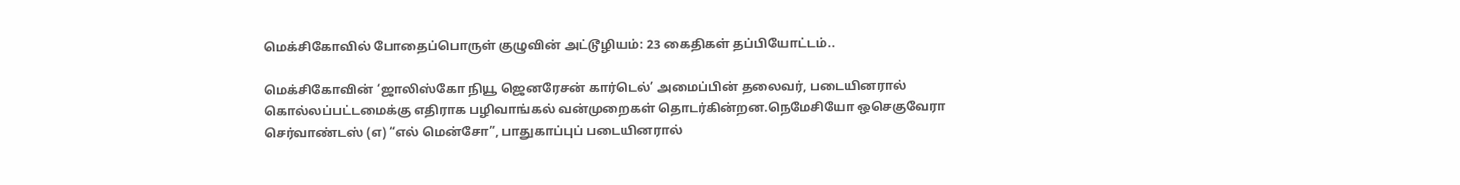மெக்சிகோவில் போதைப்பொருள் குழுவின் அட்டூழியம்: 23 கைதிகள் தப்பியோட்டம்..

மெக்சிகோவின் ‘ஜாலிஸ்கோ நியூ ஜெனரேசன் கார்டெல்’ அமைப்பின் தலைவர், படையினரால் கொல்லப்பட்டமைக்கு எதிராக பழிவாங்கல் வன்முறைகள் தொடர்கின்றன.நெமேசியோ ஒசெகுவேரா செர்வாண்டஸ் (எ) “எல் மென்சோ”, பாதுகாப்புப் படையினரால்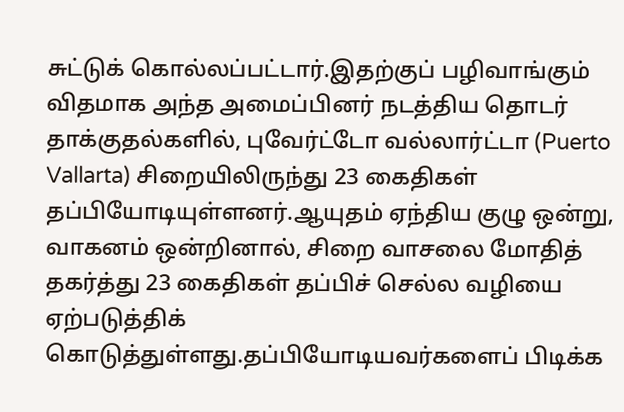சுட்டுக் கொல்லப்பட்டார்.இதற்குப் பழிவாங்கும் விதமாக அந்த அமைப்பினர் நடத்திய தொடர் தாக்குதல்களில், புவேர்ட்டோ வல்லார்ட்டா (Puerto Vallarta) சிறையிலிருந்து 23 கைதிகள் தப்பியோடியுள்ளனர்.ஆயுதம் ஏந்திய குழு ஒன்று, வாகனம் ஒன்றினால், சிறை வாசலை மோதித் தகர்த்து 23 கைதிகள் தப்பிச் செல்ல வழியை ஏற்படுத்திக் கொடுத்துள்ளது.தப்பியோடியவர்களைப் பிடிக்க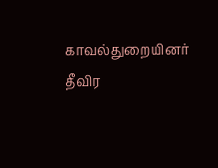காவல்துறையினர் தீவிர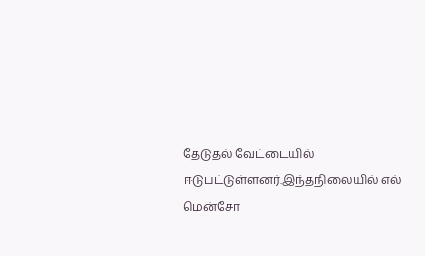தேடுதல் வேட்டையில் ஈடுபட்டுள்ளனர்.இந்தநிலையில் எல் மென்சோ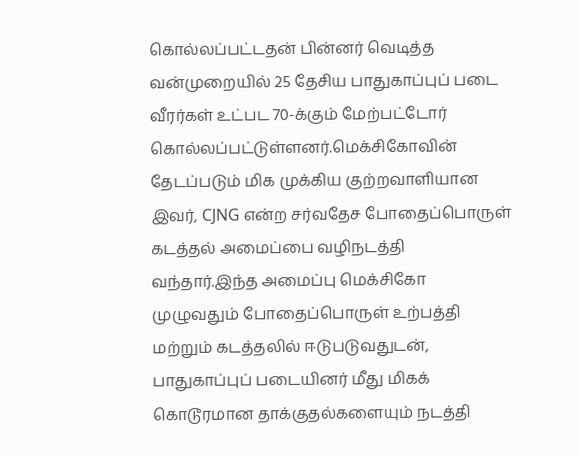கொல்லப்பட்டதன் பின்னர் வெடித்த வன்முறையில் 25 தேசிய பாதுகாப்புப் படை வீரர்கள் உட்பட 70-க்கும் மேற்பட்டோர் கொல்லப்பட்டுள்ளனர்.மெக்சிகோவின் தேடப்படும் மிக முக்கிய குற்றவாளியான இவர், CJNG என்ற சர்வதேச போதைப்பொருள் கடத்தல் அமைப்பை வழிநடத்தி வந்தார்.இந்த அமைப்பு மெக்சிகோ முழுவதும் போதைப்பொருள் உற்பத்தி மற்றும் கடத்தலில் ஈடுபடுவதுடன், பாதுகாப்புப் படையினர் மீது மிகக் கொடூரமான தாக்குதல்களையும் நடத்தி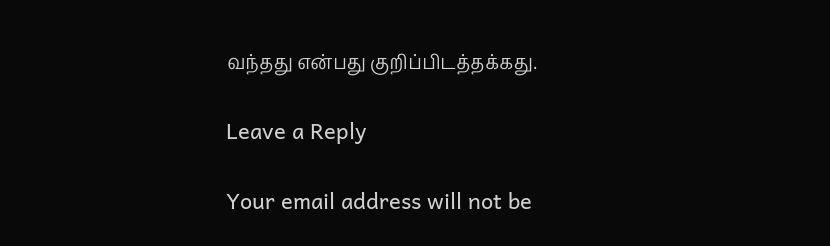வந்தது என்பது குறிப்பிடத்தக்கது.

Leave a Reply

Your email address will not be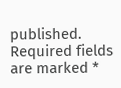published. Required fields are marked *